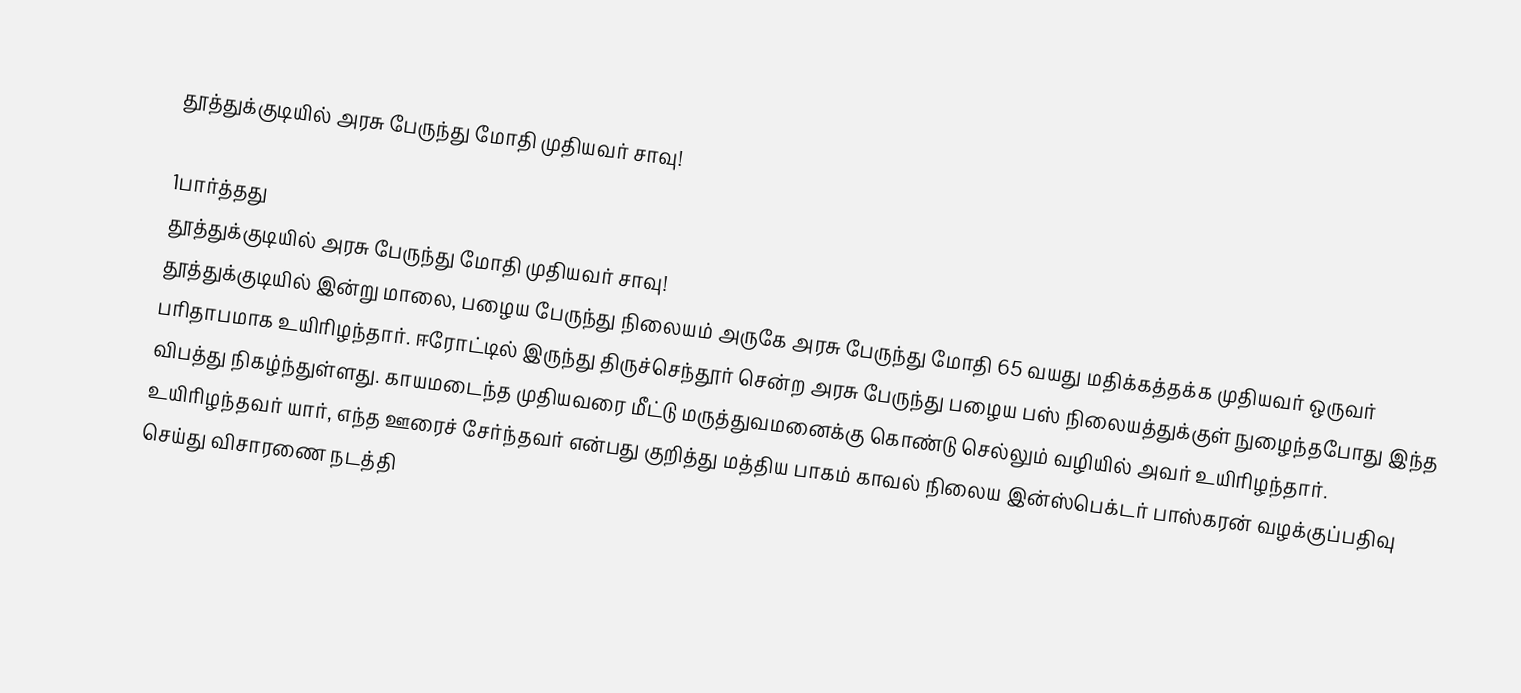தூத்துக்குடியில் அரசு பேருந்து மோதி முதியவர் சாவு!

1பார்த்தது
தூத்துக்குடியில் அரசு பேருந்து மோதி முதியவர் சாவு!
தூத்துக்குடியில் இன்று மாலை, பழைய பேருந்து நிலையம் அருகே அரசு பேருந்து மோதி 65 வயது மதிக்கத்தக்க முதியவர் ஒருவர் பரிதாபமாக உயிரிழந்தார். ஈரோட்டில் இருந்து திருச்செந்தூர் சென்ற அரசு பேருந்து பழைய பஸ் நிலையத்துக்குள் நுழைந்தபோது இந்த விபத்து நிகழ்ந்துள்ளது. காயமடைந்த முதியவரை மீட்டு மருத்துவமனைக்கு கொண்டு செல்லும் வழியில் அவர் உயிரிழந்தார். உயிரிழந்தவர் யார், எந்த ஊரைச் சேர்ந்தவர் என்பது குறித்து மத்திய பாகம் காவல் நிலைய இன்ஸ்பெக்டர் பாஸ்கரன் வழக்குப்பதிவு செய்து விசாரணை நடத்தி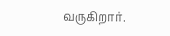வருகிறார்.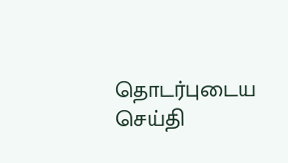தொடர்புடைய செய்தி